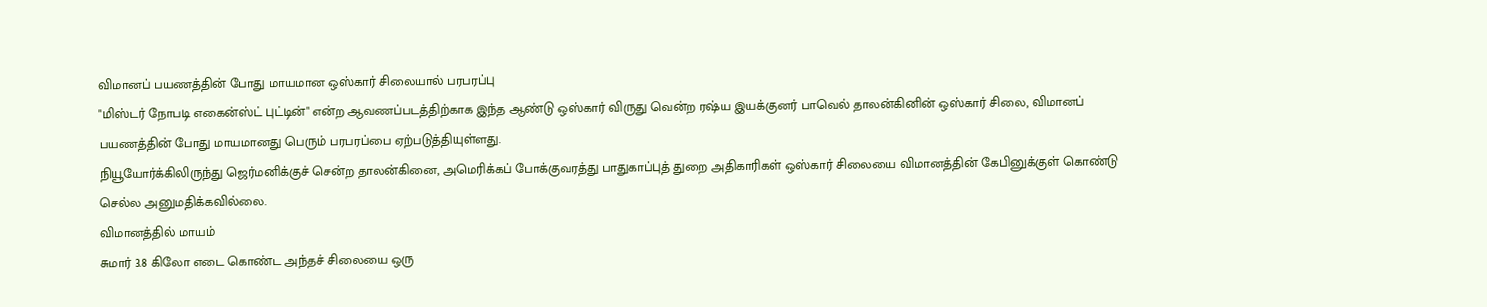விமானப் பயணத்தின் போது மாயமான ஒஸ்கார் சிலையால் பரபரப்பு
"மிஸ்டர் நோபடி எகைன்ஸ்ட் புட்டின்" என்ற ஆவணப்படத்திற்காக இந்த ஆண்டு ஒஸ்கார் விருது வென்ற ரஷ்ய இயக்குனர் பாவெல் தாலன்கினின் ஒஸ்கார் சிலை, விமானப் பயணத்தின் போது மாயமானது பெரும் பரபரப்பை ஏற்படுத்தியுள்ளது.
நியூயோர்க்கிலிருந்து ஜெர்மனிக்குச் சென்ற தாலன்கினை, அமெரிக்கப் போக்குவரத்து பாதுகாப்புத் துறை அதிகாரிகள் ஒஸ்கார் சிலையை விமானத்தின் கேபினுக்குள் கொண்டு செல்ல அனுமதிக்கவில்லை.
விமானத்தில் மாயம்
சுமார் 3.8 கிலோ எடை கொண்ட அந்தச் சிலையை ஒரு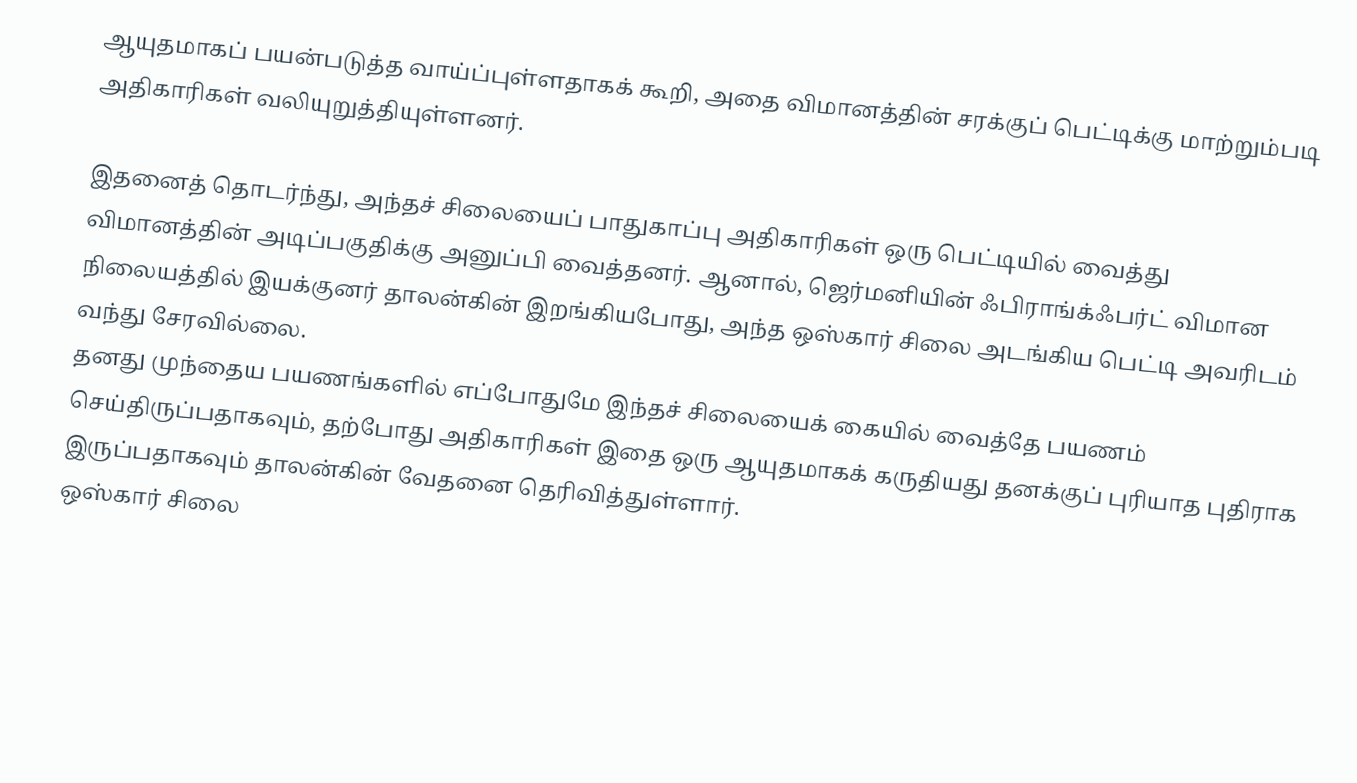ஆயுதமாகப் பயன்படுத்த வாய்ப்புள்ளதாகக் கூறி, அதை விமானத்தின் சரக்குப் பெட்டிக்கு மாற்றும்படி அதிகாரிகள் வலியுறுத்தியுள்ளனர்.

இதனைத் தொடர்ந்து, அந்தச் சிலையைப் பாதுகாப்பு அதிகாரிகள் ஒரு பெட்டியில் வைத்து விமானத்தின் அடிப்பகுதிக்கு அனுப்பி வைத்தனர். ஆனால், ஜெர்மனியின் ஃபிராங்க்ஃபர்ட் விமான நிலையத்தில் இயக்குனர் தாலன்கின் இறங்கியபோது, அந்த ஒஸ்கார் சிலை அடங்கிய பெட்டி அவரிடம் வந்து சேரவில்லை.
தனது முந்தைய பயணங்களில் எப்போதுமே இந்தச் சிலையைக் கையில் வைத்தே பயணம் செய்திருப்பதாகவும், தற்போது அதிகாரிகள் இதை ஒரு ஆயுதமாகக் கருதியது தனக்குப் புரியாத புதிராக இருப்பதாகவும் தாலன்கின் வேதனை தெரிவித்துள்ளார்.
ஒஸ்கார் சிலை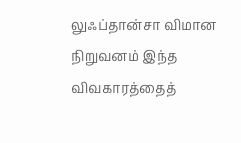லுஃப்தான்சா விமான நிறுவனம் இந்த விவகாரத்தைத்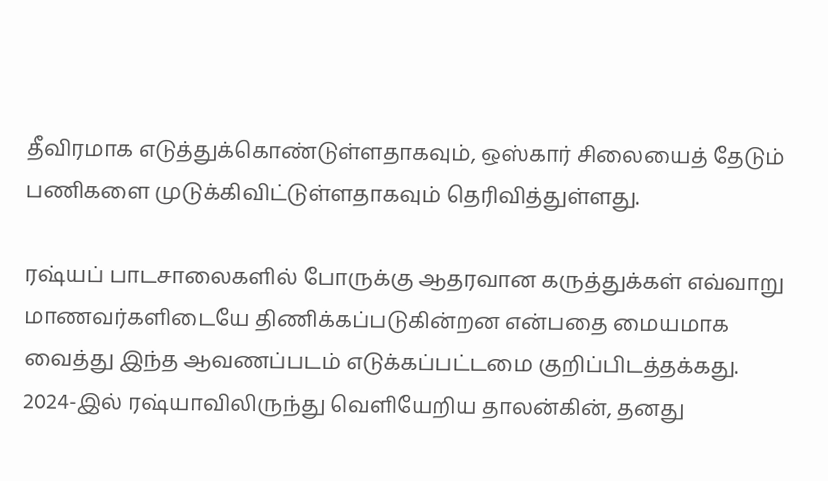தீவிரமாக எடுத்துக்கொண்டுள்ளதாகவும், ஒஸ்கார் சிலையைத் தேடும் பணிகளை முடுக்கிவிட்டுள்ளதாகவும் தெரிவித்துள்ளது.

ரஷ்யப் பாடசாலைகளில் போருக்கு ஆதரவான கருத்துக்கள் எவ்வாறு மாணவர்களிடையே திணிக்கப்படுகின்றன என்பதை மையமாக வைத்து இந்த ஆவணப்படம் எடுக்கப்பட்டமை குறிப்பிடத்தக்கது.
2024-இல் ரஷ்யாவிலிருந்து வெளியேறிய தாலன்கின், தனது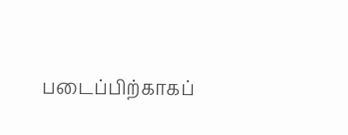படைப்பிற்காகப்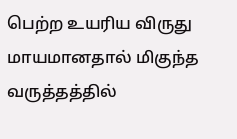பெற்ற உயரிய விருது மாயமானதால் மிகுந்த வருத்தத்தில்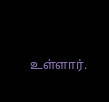உள்ளார்.